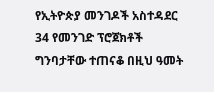የኢትዮጵያ መንገዶች አስተዳደር 34 የመንገድ ፕሮጀክቶች ግንባታቸው ተጠናቆ በዚህ ዓመት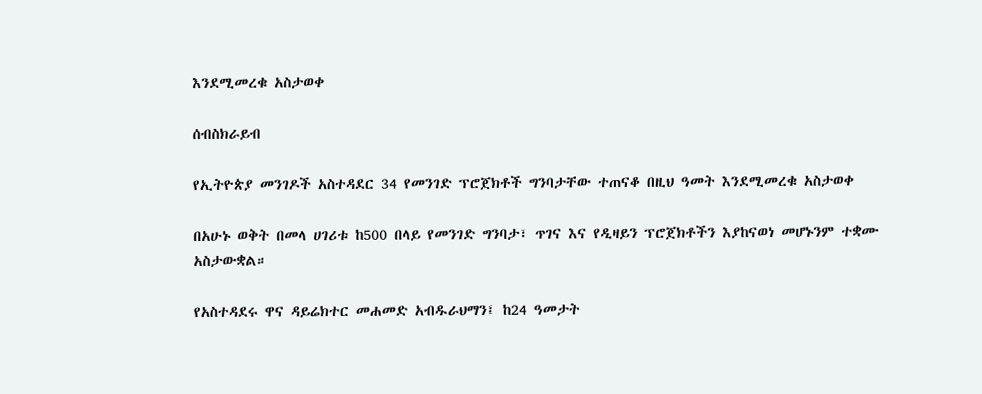እንደሚመረቁ አስታወቀ

ሰብስክራይብ

የኢትዮጵያ መንገዶች አስተዳደር 34 የመንገድ ፕሮጀክቶች ግንባታቸው ተጠናቆ በዚህ ዓመት እንደሚመረቁ አስታወቀ

በአሁኑ ወቅት በመላ ሀገሪቱ ከ500 በላይ የመንገድ ግንባታ፣ ጥገና እና የዲዛይን ፕሮጀክቶችን እያከናወነ መሆኑንም ተቋሙ አስታውቋል።

የአስተዳደሩ ዋና ዳይሬክተር መሐመድ አብዱራህማን፤ ከ24 ዓመታት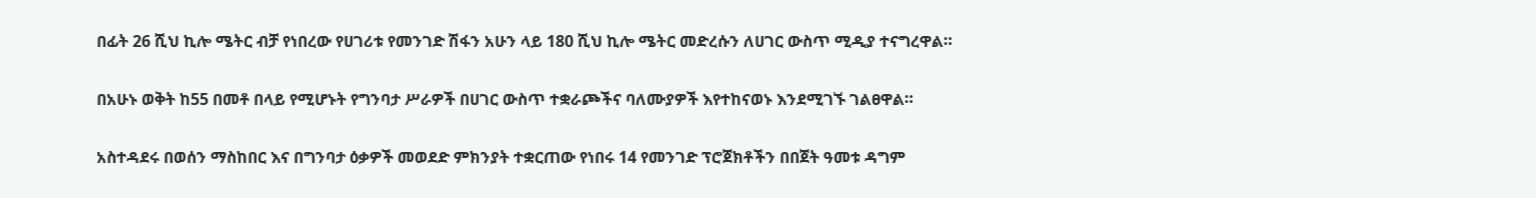በፊት 26 ሺህ ኪሎ ሜትር ብቻ የነበረው የሀገሪቱ የመንገድ ሽፋን አሁን ላይ 180 ሺህ ኪሎ ሜትር መድረሱን ለሀገር ውስጥ ሚዲያ ተናግረዋል።

በአሁኑ ወቅት ከ55 በመቶ በላይ የሚሆኑት የግንባታ ሥራዎች በሀገር ውስጥ ተቋራጮችና ባለሙያዎች እየተከናወኑ እንደሚገኙ ገልፀዋል።

አስተዳደሩ በወሰን ማስከበር እና በግንባታ ዕቃዎች መወደድ ምክንያት ተቋርጠው የነበሩ 14 የመንገድ ፕሮጀክቶችን በበጀት ዓመቱ ዳግም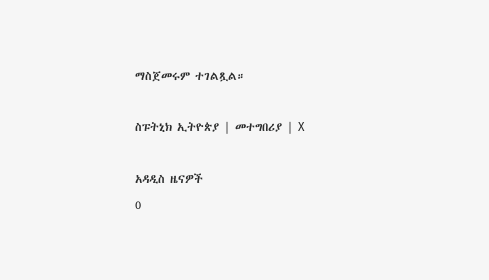ማስጀመሩም ተገልጿል።

ስፑትኒክ ኢትዮጵያ | መተግበሪያ | X

አዳዲስ ዜናዎች
0